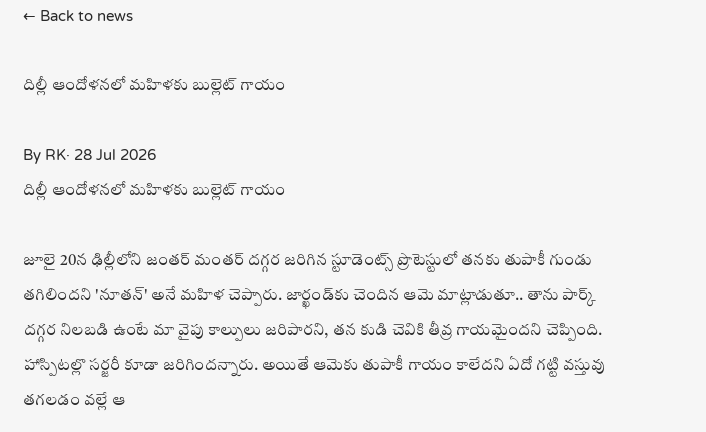← Back to news

దిల్లీ ఆందోళనలో మహిళకు బుల్లెట్ గాయం

By RK· 28 Jul 2026
దిల్లీ ఆందోళనలో మహిళకు బుల్లెట్ గాయం

జూలై 20న ఢిల్లీలోని జంతర్ మంతర్ దగ్గర జరిగిన స్టూడెంట్స్ ప్రొటెస్టులో తనకు తుపాకీ గుండు తగిలిందని 'నూతన్' అనే మహిళ చెప్పారు. జార్ఖండ్‌కు చెందిన ఆమె మాట్లాడుతూ.. తాను పార్క్ దగ్గర నిలబడి ఉంటే మా వైపు కాల్పులు జరిపారని, తన కుడి చెవికి తీవ్ర గాయమైందని చెప్పింది. హాస్పిటల్లొ సర్జరీ కూడా జరిగిందన్నారు. అయితే ఆమెకు తుపాకీ గాయం కాలేదని ఏదో గట్టి వస్తువు తగలడం వల్లే ఆ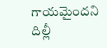గాయమైందని దిల్లీ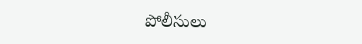పోలీసులు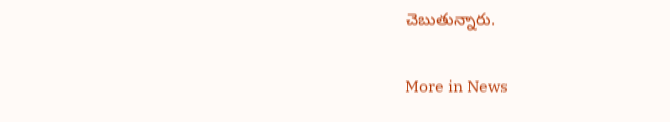చెబుతున్నారు.

More in News